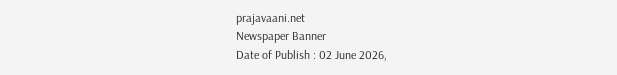prajavaani.net
Newspaper Banner
Date of Publish : 02 June 2026,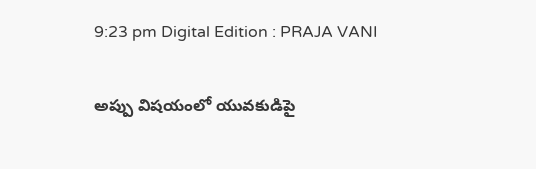9:23 pm Digital Edition : PRAJA VANI

అప్పు విషయంలో యువకుడిపై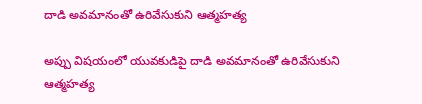దాడి అవమానంతో ఉరివేసుకుని ఆత్మహత్య

అప్పు విషయంలో యువకుడిపై దాడి అవమానంతో ఉరివేసుకుని ఆత్మహత్య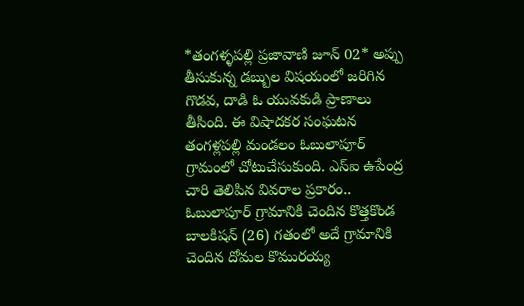*తంగళ్ళపల్లి ప్రజావాణి జూన్ 02* అప్పు తీసుకున్న డబ్బుల విషయంలో జరిగిన గొడవ, దాడి ఓ యువకుడి ప్రాణాలు తీసింది. ఈ విషాదకర సంఘటన తంగళ్లపల్లి మండలం ఓబులాపూర్ గ్రామంలో చోటుచేసుకుంది. ఎస్ఐ ఉపేంద్ర చారి తెలిపిన వివరాల ప్రకారం.. ఓబులాపూర్ గ్రామానికి చెందిన కొత్తకొండ బాలకిషన్ (26) గతంలో అదే గ్రామానికి చెందిన దోమల కొమురయ్య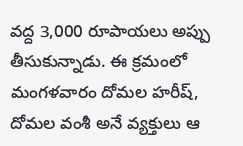వద్ద 3,000 రూపాయలు అప్పు తీసుకున్నాడు. ఈ క్రమంలో మంగళవారం దోమల హరీష్, దోమల వంశీ అనే వ్యక్తులు ఆ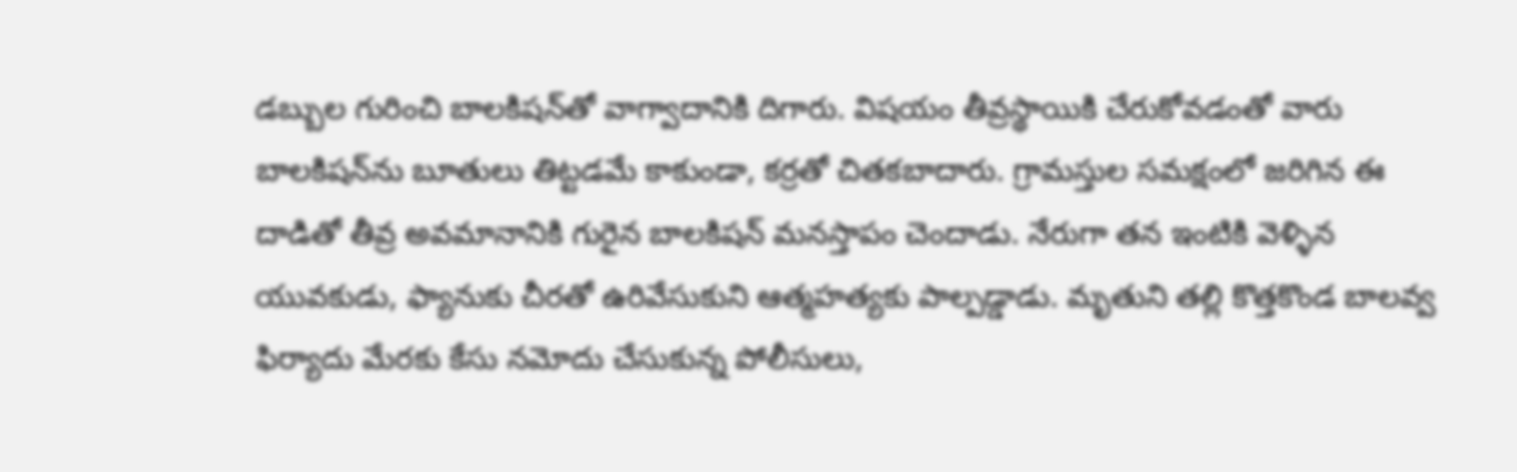డబ్బుల గురించి బాలకిషన్‌తో వాగ్వాదానికి దిగారు. విషయం తీవ్రస్థాయికి చేరుకోవడంతో వారు బాలకిషన్‌ను బూతులు తిట్టడమే కాకుండా, కర్రతో చితకబాదారు. గ్రామస్తుల సమక్షంలో జరిగిన ఈ దాడితో తీవ్ర అవమానానికి గురైన బాలకిషన్ మనస్తాపం చెందాడు. నేరుగా తన ఇంటికి వెళ్ళిన యువకుడు, ఫ్యానుకు చీరతో ఉరివేసుకుని ఆత్మహత్యకు పాల్పడ్డాడు. మృతుని తల్లి కొత్తకొండ బాలవ్వ ఫిర్యాదు మేరకు కేసు నమోదు చేసుకున్న పోలీసులు,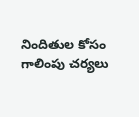నిందితుల కోసం గాలింపు చర్యలు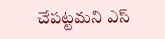చేపట్టమని ఎస్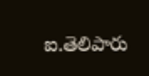ఐ.తెలిపారు